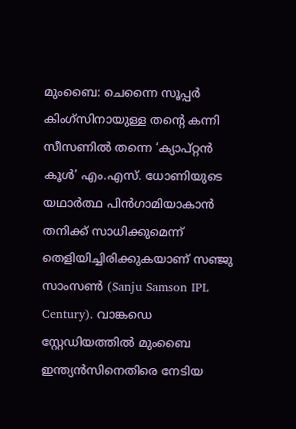മുംബൈ: ചെന്നൈ സൂപ്പർ കിംഗ്സിനായുള്ള തന്റെ കന്നി സീസണിൽ തന്നെ ‘ക്യാപ്റ്റൻ കൂൾ’ എം.എസ്. ധോണിയുടെ യഥാർത്ഥ പിൻഗാമിയാകാൻ തനിക്ക് സാധിക്കുമെന്ന് തെളിയിച്ചിരിക്കുകയാണ് സഞ്ജു സാംസൺ (Sanju Samson IPL Century). വാങ്കഡെ സ്റ്റേഡിയത്തിൽ മുംബൈ ഇന്ത്യൻസിനെതിരെ നേടിയ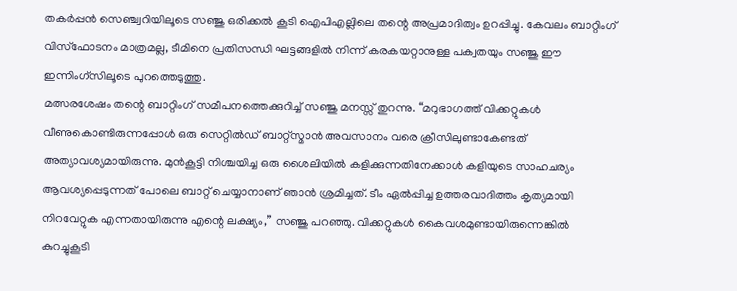തകർപ്പൻ സെഞ്ച്വറിയിലൂടെ സഞ്ജു ഒരിക്കൽ കൂടി ഐപിഎല്ലിലെ തന്റെ അപ്രമാദിത്വം ഉറപ്പിച്ചു. കേവലം ബാറ്റിംഗ് വിസ്ഫോടനം മാത്രമല്ല, ടീമിനെ പ്രതിസന്ധി ഘട്ടങ്ങളിൽ നിന്ന് കരകയറ്റാനുള്ള പക്വതയും സഞ്ജു ഈ ഇന്നിംഗ്സിലൂടെ പുറത്തെടുത്തു.
മത്സരശേഷം തന്റെ ബാറ്റിംഗ് സമീപനത്തെക്കുറിച്ച് സഞ്ജു മനസ്സ് തുറന്നു. “മറുഭാഗത്ത് വിക്കറ്റുകൾ വീണുകൊണ്ടിരുന്നപ്പോൾ ഒരു സെറ്റിൽഡ് ബാറ്റ്സ്മാൻ അവസാനം വരെ ക്രീസിലുണ്ടാകേണ്ടത് അത്യാവശ്യമായിരുന്നു. മുൻകൂട്ടി നിശ്ചയിച്ച ഒരു ശൈലിയിൽ കളിക്കുന്നതിനേക്കാൾ കളിയുടെ സാഹചര്യം ആവശ്യപ്പെടുന്നത് പോലെ ബാറ്റ് ചെയ്യാനാണ് ഞാൻ ശ്രമിച്ചത്. ടീം ഏൽപ്പിച്ച ഉത്തരവാദിത്തം കൃത്യമായി നിറവേറ്റുക എന്നതായിരുന്നു എന്റെ ലക്ഷ്യം,” സഞ്ജു പറഞ്ഞു. വിക്കറ്റുകൾ കൈവശമുണ്ടായിരുന്നെങ്കിൽ കുറച്ചുകൂടി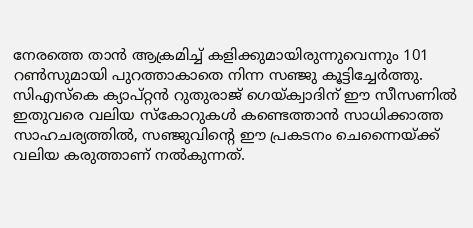നേരത്തെ താൻ ആക്രമിച്ച് കളിക്കുമായിരുന്നുവെന്നും 101 റൺസുമായി പുറത്താകാതെ നിന്ന സഞ്ജു കൂട്ടിച്ചേർത്തു.
സിഎസ്കെ ക്യാപ്റ്റൻ റുതുരാജ് ഗെയ്ക്വാദിന് ഈ സീസണിൽ ഇതുവരെ വലിയ സ്കോറുകൾ കണ്ടെത്താൻ സാധിക്കാത്ത സാഹചര്യത്തിൽ, സഞ്ജുവിന്റെ ഈ പ്രകടനം ചെന്നൈയ്ക്ക് വലിയ കരുത്താണ് നൽകുന്നത്.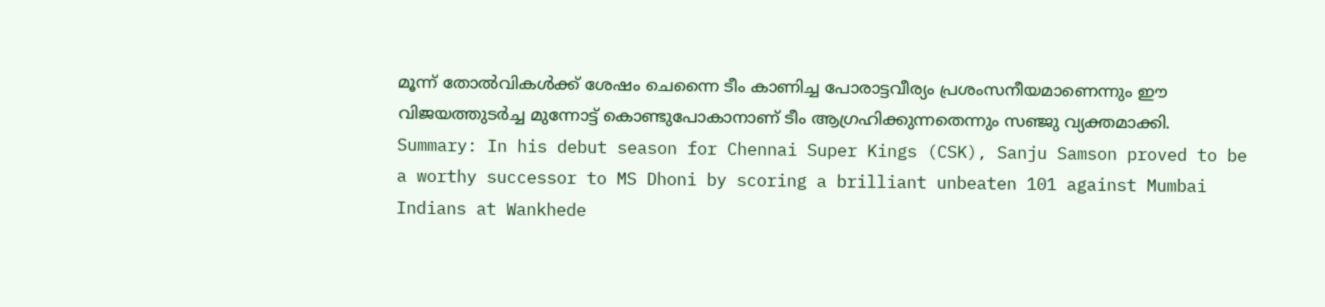മൂന്ന് തോൽവികൾക്ക് ശേഷം ചെന്നൈ ടീം കാണിച്ച പോരാട്ടവീര്യം പ്രശംസനീയമാണെന്നും ഈ വിജയത്തുടർച്ച മുന്നോട്ട് കൊണ്ടുപോകാനാണ് ടീം ആഗ്രഹിക്കുന്നതെന്നും സഞ്ജു വ്യക്തമാക്കി.
Summary: In his debut season for Chennai Super Kings (CSK), Sanju Samson proved to be a worthy successor to MS Dhoni by scoring a brilliant unbeaten 101 against Mumbai Indians at Wankhede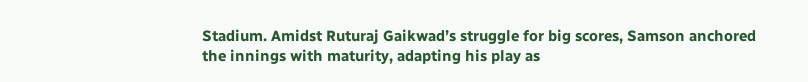Stadium. Amidst Ruturaj Gaikwad’s struggle for big scores, Samson anchored the innings with maturity, adapting his play as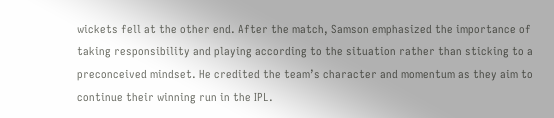wickets fell at the other end. After the match, Samson emphasized the importance of taking responsibility and playing according to the situation rather than sticking to a preconceived mindset. He credited the team’s character and momentum as they aim to continue their winning run in the IPL.